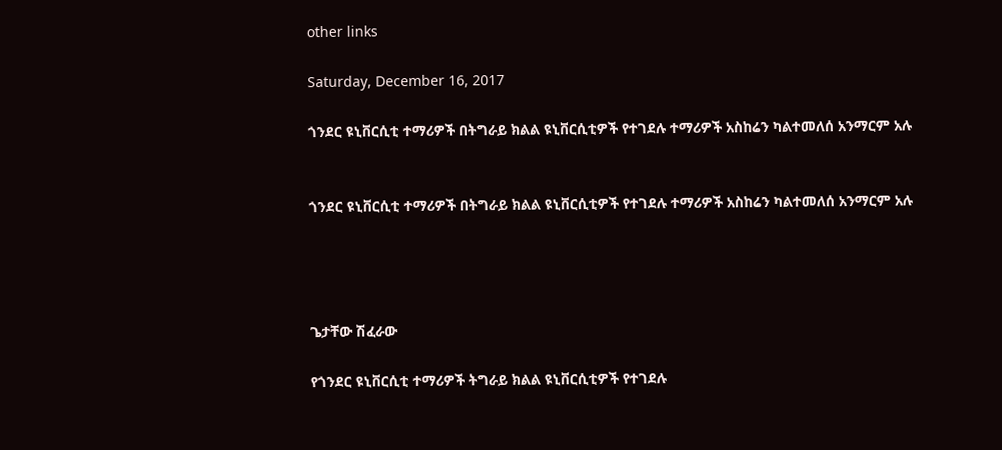other links

Saturday, December 16, 2017

ጎንደር ዩኒቨርሲቲ ተማሪዎች በትግራይ ክልል ዩኒቨርሲቲዎች የተገደሉ ተማሪዎች አስከሬን ካልተመለሰ አንማርም አሉ


ጎንደር ዩኒቨርሲቲ ተማሪዎች በትግራይ ክልል ዩኒቨርሲቲዎች የተገደሉ ተማሪዎች አስከሬን ካልተመለሰ አንማርም አሉ




ጌታቸው ሽፈራው

የጎንደር ዩኒቨርሲቲ ተማሪዎች ትግራይ ክልል ዩኒቨርሲቲዎች የተገደሉ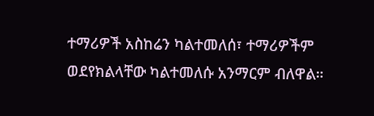ተማሪዎች አስከሬን ካልተመለሰ፣ ተማሪዎችም ወደየክልላቸው ካልተመለሱ አንማርም ብለዋል።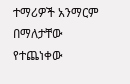ተማሪዎች አንማርም በማለታቸው የተጨነቀው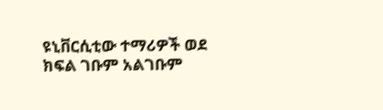ዩኒቨርሲቲው ተማሪዎች ወደ ክፍል ገቡም አልገቡም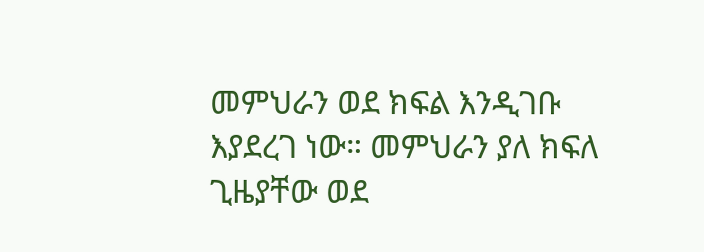መምህራን ወደ ክፍል እንዲገቡ እያደረገ ነው። መምህራን ያለ ክፍለ ጊዜያቸው ወደ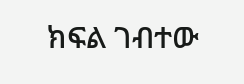ክፍል ገብተው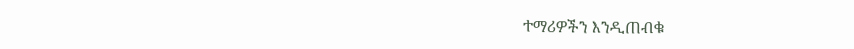ተማሪዎችን እንዲጠብቁ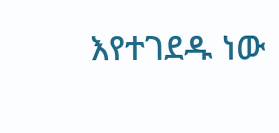እየተገደዱ ነው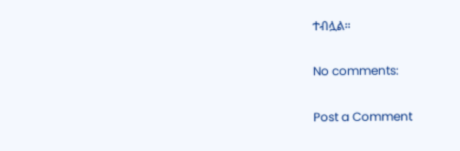ተብሏል።

No comments:

Post a Comment